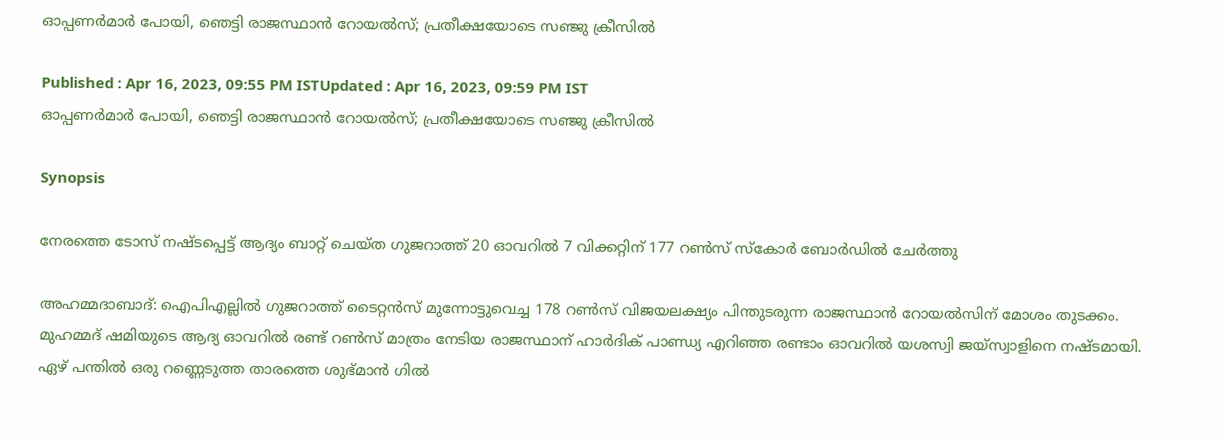ഓപ്പണര്‍മാര്‍ പോയി, ഞെട്ടി രാജസ്ഥാന്‍ റോയല്‍സ്; പ്രതീക്ഷയോടെ സഞ്ജു ക്രീസില്‍

Published : Apr 16, 2023, 09:55 PM ISTUpdated : Apr 16, 2023, 09:59 PM IST
ഓപ്പണര്‍മാര്‍ പോയി, ഞെട്ടി രാജസ്ഥാന്‍ റോയല്‍സ്; പ്രതീക്ഷയോടെ സഞ്ജു ക്രീസില്‍

Synopsis

നേരത്തെ ടോസ് നഷ്‌ടപ്പെട്ട് ആദ്യം ബാറ്റ് ചെയ്‌ത ഗുജറാത്ത് 20 ഓവറില്‍ 7 വിക്കറ്റിന് 177 റണ്‍സ് സ്കോര്‍ ബോര്‍ഡില്‍ ചേര്‍ത്തു

അഹമ്മദാബാദ്: ഐപിഎല്ലില്‍ ഗുജറാത്ത് ടൈറ്റന്‍സ് മുന്നോട്ടുവെച്ച 178 റണ്‍സ് വിജയലക്ഷ്യം പിന്തുടരുന്ന രാജസ്ഥാന്‍ റോയല്‍സിന് മോശം തുടക്കം. മുഹമ്മദ് ഷമിയുടെ ആദ്യ ഓവറില്‍ രണ്ട് റണ്‍സ് മാത്രം നേടിയ രാജസ്ഥാന് ഹാര്‍ദിക് പാണ്ഡ്യ എറിഞ്ഞ രണ്ടാം ഓവറില്‍ യശസ്വി ജയ്‌സ്വാളിനെ നഷ്‌ടമായി. ഏഴ് പന്തില്‍ ഒരു റണ്ണെടുത്ത താരത്തെ ശുഭ്‌മാന്‍ ഗില്‍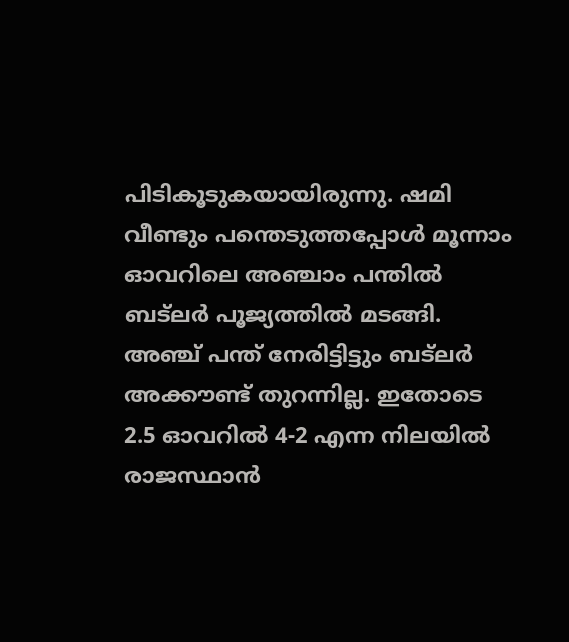പിടികൂടുകയായിരുന്നു. ഷമി വീണ്ടും പന്തെടുത്തപ്പോള്‍ മൂന്നാം ഓവറിലെ അ‌ഞ്ചാം പന്തില്‍ ബട്‌ലര്‍ പൂജ്യത്തില്‍ മടങ്ങി. അഞ്ച് പന്ത് നേരിട്ടിട്ടും ബട്‌ലര്‍ അക്കൗണ്ട് തുറന്നില്ല. ഇതോടെ 2.5 ഓവറില്‍ 4-2 എന്ന നിലയില്‍ രാജസ്ഥാന്‍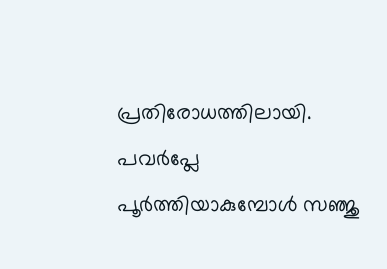പ്രതിരോധത്തിലായി. പവര്‍പ്ലേ പൂര്‍ത്തിയാകുമ്പോള്‍ സഞ്ജു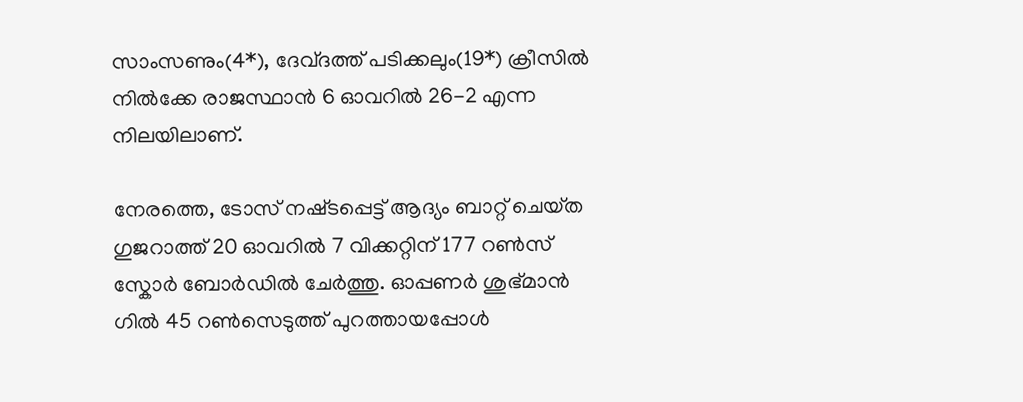സാംസണും(4*), ദേവ്‌ദത്ത് പടിക്കലും(19*) ക്രീസില്‍ നില്‍ക്കേ രാജസ്ഥാന്‍ 6 ഓവറില്‍ 26-2 എന്ന നിലയിലാണ്.

നേരത്തെ, ടോസ് നഷ്‌ടപ്പെട്ട് ആദ്യം ബാറ്റ് ചെയ്‌ത ഗുജറാത്ത് 20 ഓവറില്‍ 7 വിക്കറ്റിന് 177 റണ്‍സ് സ്കോര്‍ ബോര്‍ഡില്‍ ചേര്‍ത്തു. ഓപ്പണര്‍ ശുഭ്‌മാന്‍ ഗില്‍ 45 റണ്‍സെടുത്ത് പുറത്തായപ്പോള്‍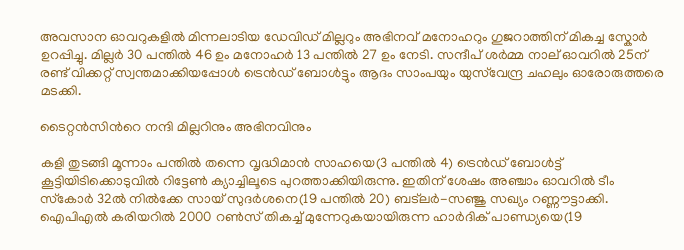അവസാന ഓവറുകളില്‍ മിന്നലാടിയ ഡേവിഡ് മില്ലറും അഭിനവ് മനോഹറും ഗുജറാത്തിന് മികച്ച സ്കോര്‍ ഉറപ്പിച്ചു. മില്ലര്‍ 30 പന്തില്‍ 46 ഉം മനോഹര്‍ 13 പന്തില്‍ 27 ഉം നേടി. സന്ദീപ് ശര്‍മ്മ നാല് ഓവറില്‍ 25ന് രണ്ട് വിക്കറ്റ് സ്വന്തമാക്കിയപ്പോള്‍ ട്രെന്‍ഡ് ബോള്‍ട്ടും ആദം സാംപയും യുസ്‌വേന്ദ്ര ചഹലും ഓരോരുത്തരെ മടക്കി.

ടൈറ്റന്‍സിന്‍റെ നന്ദി മില്ലറിനും അഭിനവിനും

കളി തുടങ്ങി മൂന്നാം പന്തില്‍ തന്നെ വൃദ്ധിമാന്‍ സാഹയെ(3 പന്തില്‍ 4) ട്രെന്‍ഡ് ബോള്‍ട്ട് കൂട്ടിയിടിക്കൊടുവില്‍ റിട്ടേണ്‍ ക്യാച്ചിലൂടെ പുറത്താക്കിയിരുന്നു. ഇതിന് ശേഷം അഞ്ചാം ഓവറില്‍ ടീം സ്‌കോര്‍ 32ല്‍ നില്‍ക്കേ സായ് സുദര്‍ശനെ(19 പന്തില്‍ 20) ബട്‌ലര്‍-സഞ്ജു സഖ്യം റണ്ണൗട്ടാക്കി. ഐപിഎല്‍ കരിയറില്‍ 2000 റണ്‍സ് തികച്ച് മുന്നേറുകയായിരുന്ന ഹാര്‍ദിക് പാണ്ഡ്യയെ(19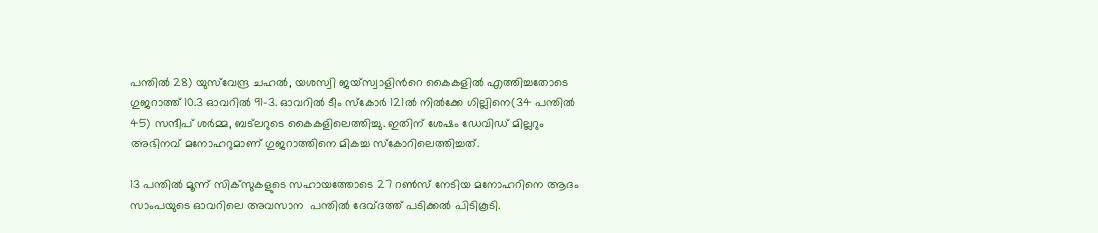പന്തില്‍ 28) യുസ്‌വേന്ദ്ര ചഹല്‍, യശസ്വി ജയ്‌സ്വാളിന്‍റെ കൈകളില്‍ എത്തിച്ചതോടെ ഗുജറാത്ത് 10.3 ഓവറില്‍ 91-3. ഓവറില്‍ ടീം സ്കോര്‍ 121ല്‍ നില്‍ക്കേ ഗില്ലിനെ(34 പന്തില്‍ 45) സന്ദീപ് ശര്‍മ്മ, ബട്‌ലറുടെ കൈകളിലെത്തിച്ചു. ഇതിന് ശേഷം ഡേവിഡ് മില്ലറും അഭിനവ് മനോഹറുമാണ് ഗുജറാത്തിനെ മികച്ച സ്കോറിലെത്തിച്ചത്.

13 പന്തില്‍ മൂന്ന് സിക‌്‌സുകളുടെ സഹായത്തോടെ 27 റണ്‍സ് നേടിയ മനോഹറിനെ ആദം സാംപയുടെ ഓവറിലെ അവസാന  പന്തില്‍ ദേവ്‌ദത്ത് പടിക്കല്‍ പിടികൂടി.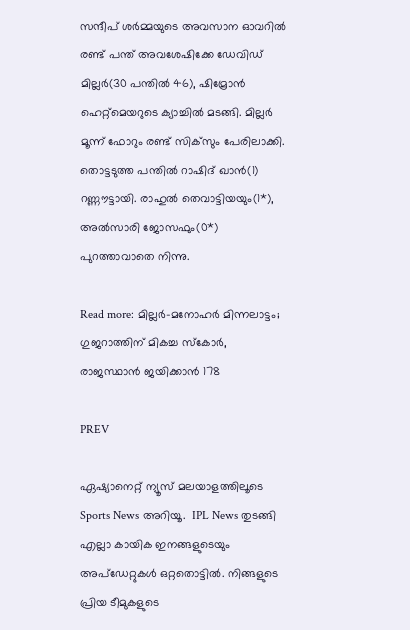സന്ദീപ് ശര്‍മ്മയുടെ അവസാന ഓവറില്‍ രണ്ട് പന്ത് അവശേഷിക്കേ ഡേവിഡ് മില്ലര്‍(30 പന്തില്‍ 46), ഷിമ്രോന്‍ ഹെറ്റ്‌മെയറുടെ ക്യാച്ചില്‍ മടങ്ങി. മില്ലര്‍ മൂന്ന് ഫോറും രണ്ട് സിക്‌സും പേരിലാക്കി. തൊട്ടടുത്ത പന്തില്‍ റാഷിദ് ഖാന്‍(1) റണ്ണൗട്ടായി. രാഹുല്‍ തെവാട്ടിയയും(1*), അല്‍സാരി ജോസഫും(0*) പുറത്താവാതെ നിന്നു.

Read more: മില്ലര്‍-മനോഹര്‍ മിന്നലാട്ടം; ഗുജറാത്തിന് മികച്ച സ്‌കോര്‍, രാജസ്ഥാന്‍ ജയിക്കാന്‍ 178

PREV

ഏഷ്യാനെറ്റ് ന്യൂസ് മലയാളത്തിലൂടെ Sports News അറിയൂ.  IPL News തുടങ്ങി എല്ലാ കായിക ഇനങ്ങളുടെയും അപ്‌ഡേറ്റുകൾ ഒറ്റതൊട്ടിൽ. നിങ്ങളുടെ പ്രിയ ടീമുകളുടെ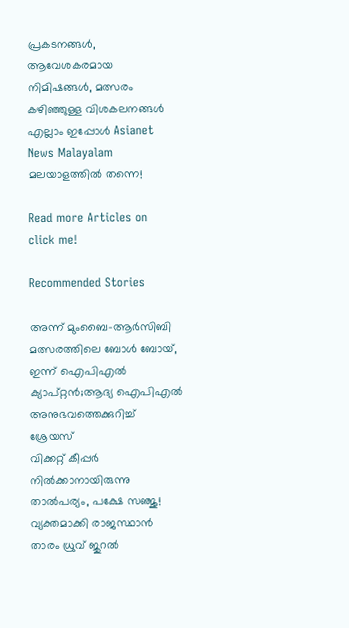പ്രകടനങ്ങൾ, ആവേശകരമായ നിമിഷങ്ങൾ, മത്സരം കഴിഞ്ഞുള്ള വിശകലനങ്ങൾ എല്ലാം ഇപ്പോൾ Asianet News Malayalam മലയാളത്തിൽ തന്നെ!

Read more Articles on
click me!

Recommended Stories

അന്ന് മുംബൈ-ആര്‍സിബി മത്സരത്തിലെ ബോൾ ബോയ്, ഇന്ന് ഐപിഎല്‍ ക്യാപ്റ്റന്‍;ആദ്യ ഐപിഎൽ അനുഭവത്തെക്കുറിച്ച് ശ്രേയസ്
വിക്കറ്റ് കീപ്പര്‍ നില്‍ക്കാനായിരുന്നു താല്‍പര്യം, പക്ഷേ സഞ്ജു! വ്യക്തമാക്കി രാജസ്ഥാന്‍ താരം ധ്രുവ് ജുറല്‍